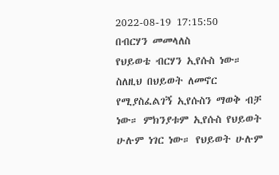2022-08-19 17:15:50
በብርሃን መመላለስ
የህይወቴ ብርሃን ኢየሱስ ነው። ስለዚህ በህይወት ለመኖር የሚያስፈልገኝ ኢየሱስን ማወቅ ብቻ ነው። ምክንያቱም ኢየሱስ የህይወት ሁሉም ነገር ነው። የህይወት ሁሉም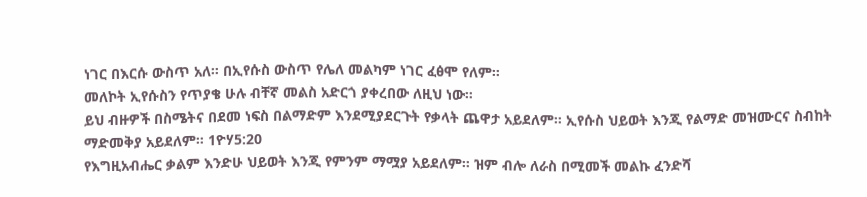ነገር በእርሱ ውስጥ አለ። በኢየሱስ ውስጥ የሌለ መልካም ነገር ፈፅሞ የለም።
መለኮት ኢየሱስን የጥያቄ ሁሉ ብቸኛ መልስ አድርጎ ያቀረበው ለዚህ ነው።
ይህ ብዙዎች በስሜትና በደመ ነፍስ በልማድም እንደሚያደርጉት የቃላት ጨዋታ አይደለም። ኢየሱስ ህይወት እንጂ የልማድ መዝሙርና ስብከት ማድመቅያ አይደለም። 1ዮሃ5:20
የእግዚአብሔር ቃልም እንድሁ ህይወት እንጂ የምንም ማሟያ አይደለም። ዝም ብሎ ለራስ በሚመች መልኩ ፈንድሻ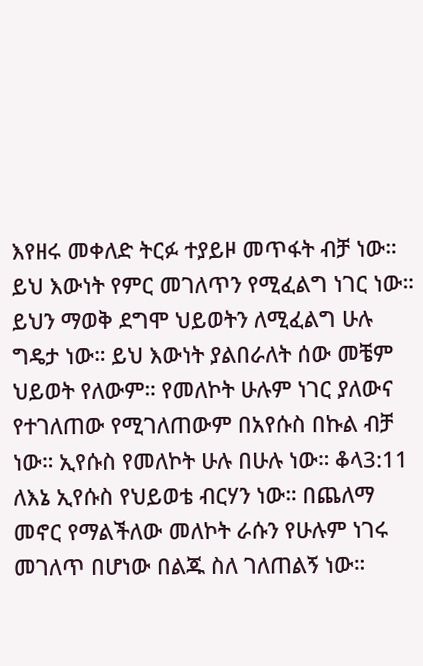እየዘሩ መቀለድ ትርፉ ተያይዞ መጥፋት ብቻ ነው።
ይህ እውነት የምር መገለጥን የሚፈልግ ነገር ነው። ይህን ማወቅ ደግሞ ህይወትን ለሚፈልግ ሁሉ ግዴታ ነው። ይህ እውነት ያልበራለት ሰው መቼም ህይወት የለውም። የመለኮት ሁሉም ነገር ያለውና የተገለጠው የሚገለጠውም በአየሱስ በኩል ብቻ ነው። ኢየሱስ የመለኮት ሁሉ በሁሉ ነው። ቆላ3:11
ለእኔ ኢየሱስ የህይወቴ ብርሃን ነው። በጨለማ መኖር የማልችለው መለኮት ራሱን የሁሉም ነገሩ መገለጥ በሆነው በልጁ ስለ ገለጠልኝ ነው።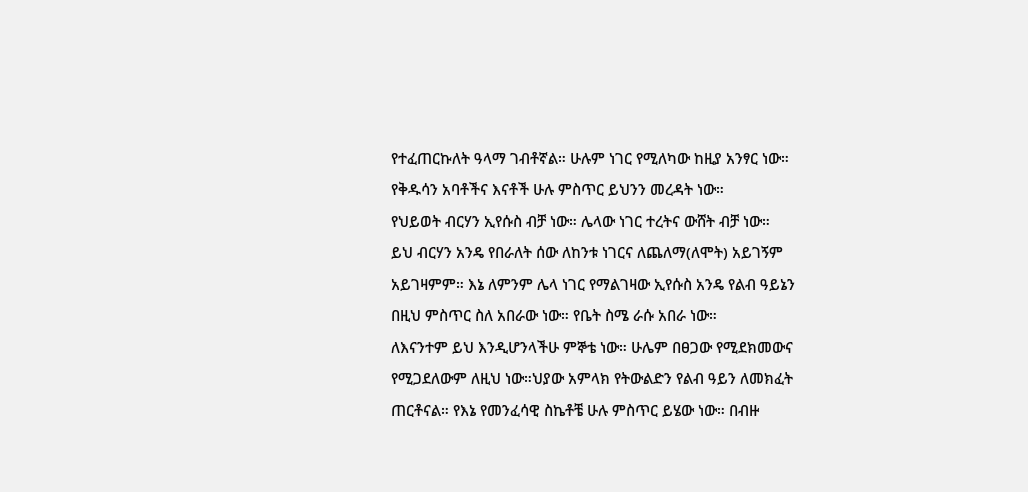የተፈጠርኩለት ዓላማ ገብቶኛል። ሁሉም ነገር የሚለካው ከዚያ አንፃር ነው። የቅዱሳን አባቶችና እናቶች ሁሉ ምስጥር ይህንን መረዳት ነው።
የህይወት ብርሃን ኢየሱስ ብቻ ነው። ሌላው ነገር ተረትና ውሸት ብቻ ነው።
ይህ ብርሃን አንዴ የበራለት ሰው ለከንቱ ነገርና ለጨለማ(ለሞት) አይገኝም አይገዛምም። እኔ ለምንም ሌላ ነገር የማልገዛው ኢየሱስ አንዴ የልብ ዓይኔን በዚህ ምስጥር ስለ አበራው ነው። የቤት ስሜ ራሱ አበራ ነው።
ለእናንተም ይህ እንዲሆንላችሁ ምኞቴ ነው። ሁሌም በፀጋው የሚደክመውና የሚጋደለውም ለዚህ ነው።ህያው አምላክ የትውልድን የልብ ዓይን ለመክፈት ጠርቶናል። የእኔ የመንፈሳዊ ስኬቶቼ ሁሉ ምስጥር ይሄው ነው። በብዙ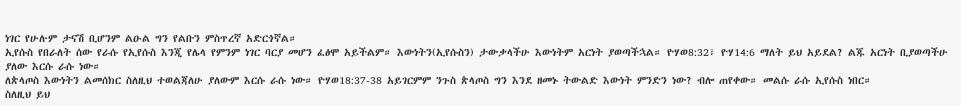ነገር የሁሉም ታናሽ ቢሆንም ልዑል ግን የልቡን ምስጥረኛ አድርጎኛል።
ኢየሱስ የበራለት ሰው የራሱ የኢየሱስ እንጂ የሌላ የምንም ነገር ባርያ መሆን ፈፅሞ አይችልም። እውነትን(ኢየሱስን) ታውቃላችሁ እውነትም አርነት ያወጣችኋል። ዮሃወ8:32፣ ዮሃ14:6 ማለት ይህ አይደል? ልጁ አርነት ቢያወጣችሁ ያለው እርሱ ራሱ ነው።
ለጵላጦስ እውነትን ልመሰክር ስለዚህ ተወልጃለሁ ያለውም እርሱ ራሱ ነው። ዮሃወ18:37-38 አይገርምም ንጉስ ጵላጦስ ግን እንደ ዘመኑ ትውልድ እውነት ምንድን ነው? ብሎ ጠየቀው። መልሱ ራሱ ኢየሱስ ነበር።
ስለዚህ ይህ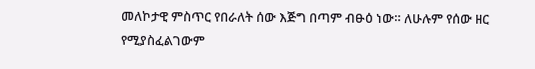መለኮታዊ ምስጥር የበራለት ሰው እጅግ በጣም ብፁዕ ነው። ለሁሉም የሰው ዘር የሚያስፈልገውም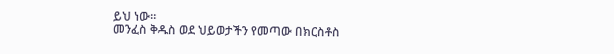ይህ ነው።
መንፈስ ቅዱስ ወደ ህይወታችን የመጣው በክርስቶስ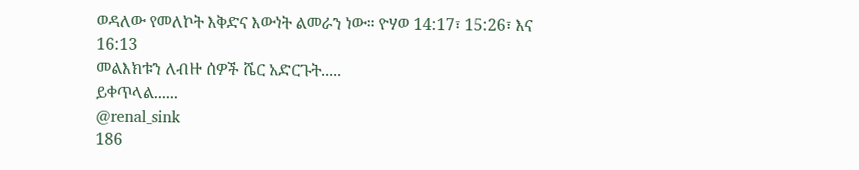ወዳለው የመለኮት እቅድና እውነት ልመራን ነው። ዮሃወ 14:17፣ 15:26፣ እና 16:13
መልእክቱን ለብዙ ሰዎች ሼር አድርጉት.....
ይቀጥላል......
@renal_sink
186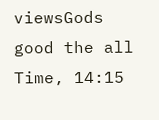viewsGods good the all Time, 14:15